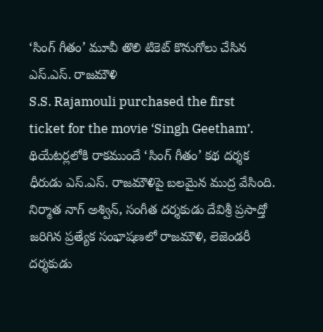‘సింగ్ గీతం’ మూవీ తొలి టికెట్ కొనుగోలు చేసిన ఎస్.ఎస్. రాజమౌళి
S.S. Rajamouli purchased the first ticket for the movie ‘Singh Geetham’.
థియేటర్లలోకి రాకముందే ‘సింగ్ గీతం’ కథ దర్శక ధీరుడు ఎస్.ఎస్. రాజమౌళిపై బలమైన ముద్ర వేసింది. నిర్మాత నాగ్ అశ్విన్, సంగీత దర్శకుడు దేవిశ్రీ ప్రసాద్తో జరిగిన ప్రత్యేక సంభాషణలో రాజమౌళి, లెజెండరీ దర్శకుడు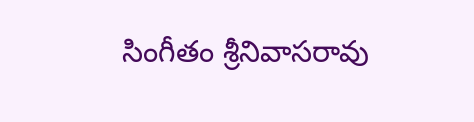సింగీతం శ్రీనివాసరావు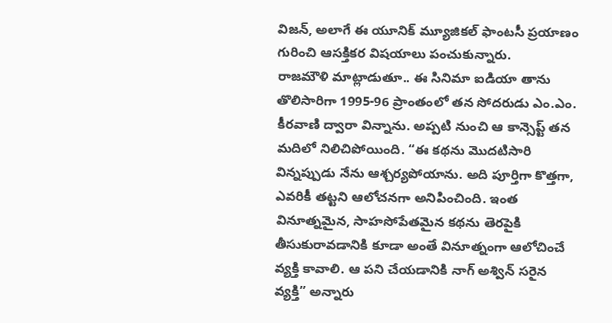విజన్, అలాగే ఈ యూనిక్ మ్యూజికల్ ఫాంటసీ ప్రయాణం గురించి ఆసక్తికర విషయాలు పంచుకున్నారు.
రాజమౌళి మాట్లాడుతూ.. ఈ సినిమా ఐడియా తాను తొలిసారిగా 1995-96 ప్రాంతంలో తన సోదరుడు ఎం.ఎం. కీరవాణి ద్వారా విన్నాను. అప్పటి నుంచి ఆ కాన్సెప్ట్ తన మదిలో నిలిచిపోయింది. “ఈ కథను మొదటిసారి విన్నప్పుడు నేను ఆశ్చర్యపోయాను. అది పూర్తిగా కొత్తగా, ఎవరికీ తట్టని ఆలోచనగా అనిపించింది. ఇంత వినూత్నమైన, సాహసోపేతమైన కథను తెరపైకి తీసుకురావడానికి కూడా అంతే వినూత్నంగా ఆలోచించే వ్యక్తి కావాలి. ఆ పని చేయడానికి నాగ్ అశ్విన్ సరైన వ్యక్తి” అన్నారు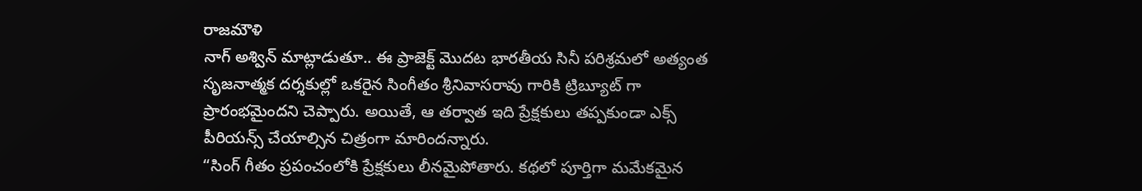రాజమౌళి
నాగ్ అశ్విన్ మాట్లాడుతూ.. ఈ ప్రాజెక్ట్ మొదట భారతీయ సినీ పరిశ్రమలో అత్యంత సృజనాత్మక దర్శకుల్లో ఒకరైన సింగీతం శ్రీనివాసరావు గారికి ట్రిబ్యూట్ గా ప్రారంభమైందని చెప్పారు. అయితే, ఆ తర్వాత ఇది ప్రేక్షకులు తప్పకుండా ఎక్స్ పీరియన్స్ చేయాల్సిన చిత్రంగా మారిందన్నారు.
“సింగ్ గీతం ప్రపంచంలోకి ప్రేక్షకులు లీనమైపోతారు. కథలో పూర్తిగా మమేకమైన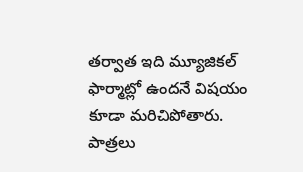తర్వాత ఇది మ్యూజికల్ ఫార్మాట్లో ఉందనే విషయం కూడా మరిచిపోతారు. పాత్రలు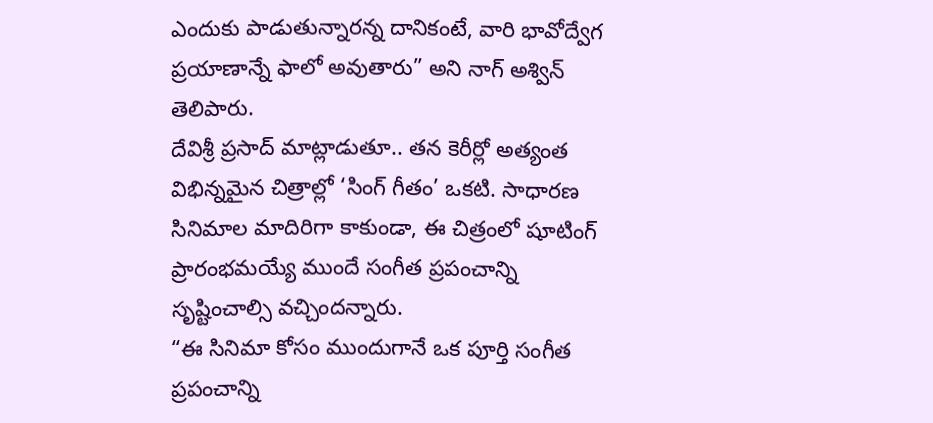ఎందుకు పాడుతున్నారన్న దానికంటే, వారి భావోద్వేగ ప్రయాణాన్నే ఫాలో అవుతారు” అని నాగ్ అశ్విన్ తెలిపారు.
దేవిశ్రీ ప్రసాద్ మాట్లాడుతూ.. తన కెరీర్లో అత్యంత విభిన్నమైన చిత్రాల్లో ‘సింగ్ గీతం’ ఒకటి. సాధారణ సినిమాల మాదిరిగా కాకుండా, ఈ చిత్రంలో షూటింగ్ ప్రారంభమయ్యే ముందే సంగీత ప్రపంచాన్ని సృష్టించాల్సి వచ్చిందన్నారు.
“ఈ సినిమా కోసం ముందుగానే ఒక పూర్తి సంగీత ప్రపంచాన్ని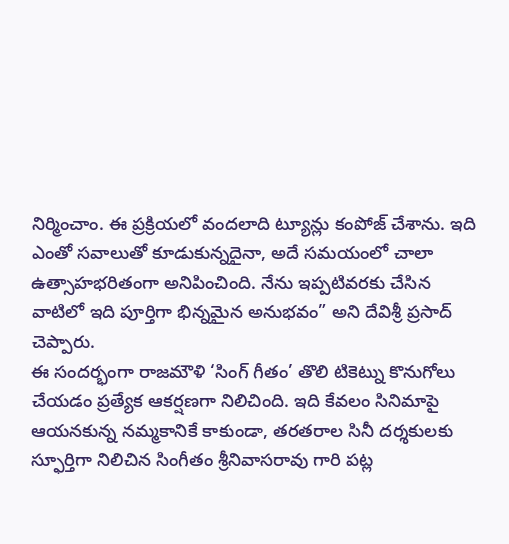నిర్మించాం. ఈ ప్రక్రియలో వందలాది ట్యూన్లు కంపోజ్ చేశాను. ఇది ఎంతో సవాలుతో కూడుకున్నదైనా, అదే సమయంలో చాలా ఉత్సాహభరితంగా అనిపించింది. నేను ఇప్పటివరకు చేసిన వాటిలో ఇది పూర్తిగా భిన్నమైన అనుభవం” అని దేవిశ్రీ ప్రసాద్ చెప్పారు.
ఈ సందర్భంగా రాజమౌళి ‘సింగ్ గీతం’ తొలి టికెట్ను కొనుగోలు చేయడం ప్రత్యేక ఆకర్షణగా నిలిచింది. ఇది కేవలం సినిమాపై ఆయనకున్న నమ్మకానికే కాకుండా, తరతరాల సినీ దర్శకులకు స్ఫూర్తిగా నిలిచిన సింగీతం శ్రీనివాసరావు గారి పట్ల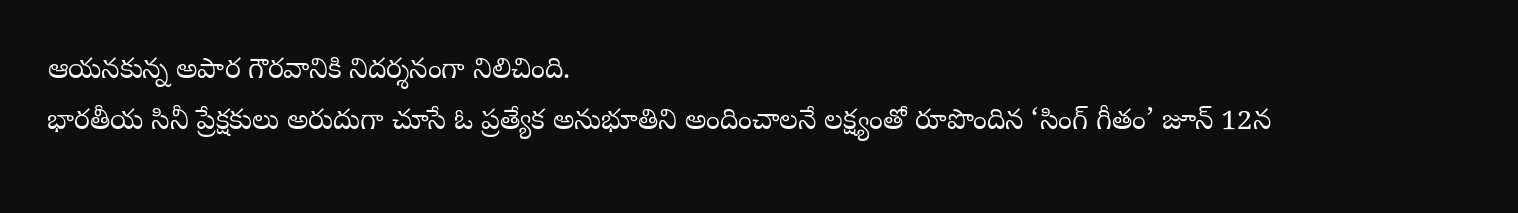ఆయనకున్న అపార గౌరవానికి నిదర్శనంగా నిలిచింది.
భారతీయ సినీ ప్రేక్షకులు అరుదుగా చూసే ఓ ప్రత్యేక అనుభూతిని అందించాలనే లక్ష్యంతో రూపొందిన ‘సింగ్ గీతం’ జూన్ 12న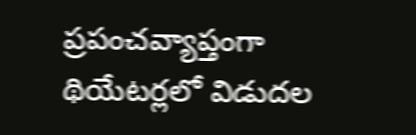ప్రపంచవ్యాప్తంగా థియేటర్లలో విడుదల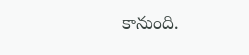కానుంది.